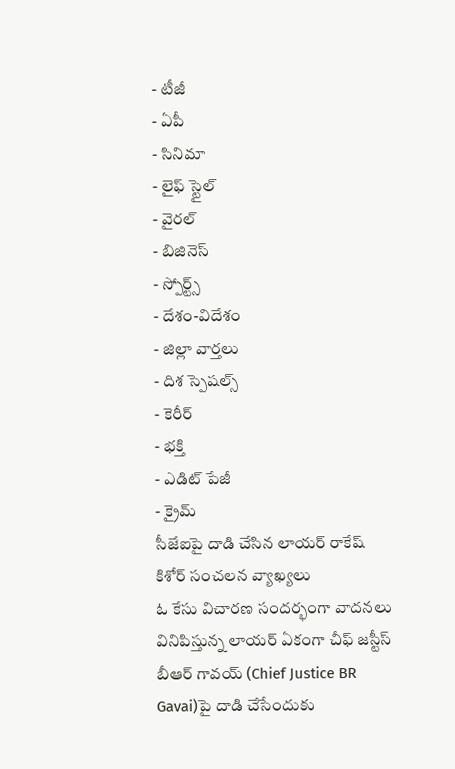- టీజీ
- ఏపీ
- సినిమా
- లైఫ్ స్టైల్
- వైరల్
- బిజినెస్
- స్పోర్ట్స్
- దేశం-విదేశం
- జిల్లా వార్తలు
- దిశ స్పెషల్స్
- కెరీర్
- భక్తి
- ఎడిట్ పేజీ
- క్రైమ్
సీజేఐపై దాడి చేసిన లాయర్ రాకేష్ కిశోర్ సంచలన వ్యాఖ్యలు
ఓ కేసు విచారణ సందర్భంగా వాదనలు వినిపిస్తున్న లాయర్ ఏకంగా చీఫ్ జస్టీస్ బీఆర్ గావయ్ (Chief Justice BR Gavai)పై దాడి చేసేందుకు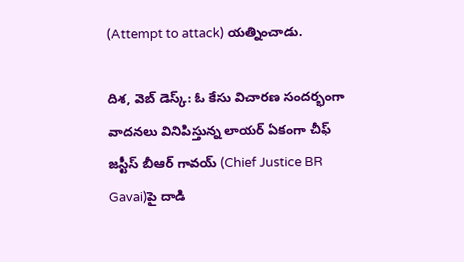(Attempt to attack) యత్నించాడు.

దిశ, వెబ్ డెస్క్: ఓ కేసు విచారణ సందర్భంగా వాదనలు వినిపిస్తున్న లాయర్ ఏకంగా చీఫ్ జస్టీస్ బీఆర్ గావయ్ (Chief Justice BR Gavai)పై దాడి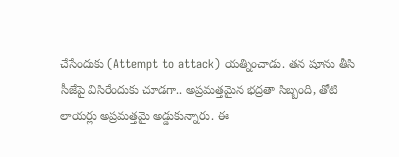చేసేందుకు (Attempt to attack) యత్నించాడు. తన షూను తీసి సీజేపై విసిరేందుకు చూడగా.. అప్రమత్తమైన భద్రతా సిబ్బంది, తోటి లాయర్లు అప్రమత్తమై అడ్డుకున్నారు. ఈ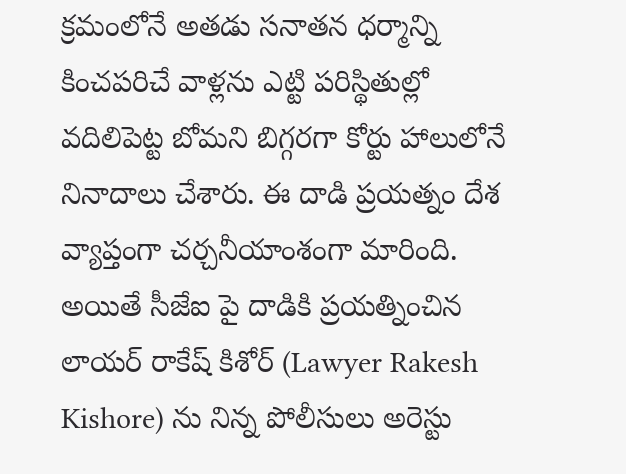క్రమంలోనే అతడు సనాతన ధర్మాన్ని కించపరిచే వాళ్లను ఎట్టి పరిస్థితుల్లో వదిలిపెట్ట బోమని బిగ్గరగా కోర్టు హాలులోనే నినాదాలు చేశారు. ఈ దాడి ప్రయత్నం దేశ వ్యాప్తంగా చర్చనీయాంశంగా మారింది. అయితే సీజేఐ పై దాడికి ప్రయత్నించిన లాయర్ రాకేష్ కిశోర్ (Lawyer Rakesh Kishore) ను నిన్న పోలీసులు అరెస్టు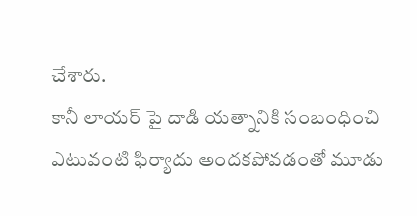చేశారు.
కానీ లాయర్ పై దాడి యత్నానికి సంబంధించి ఎటువంటి ఫిర్యాదు అందకపోవడంతో మూడు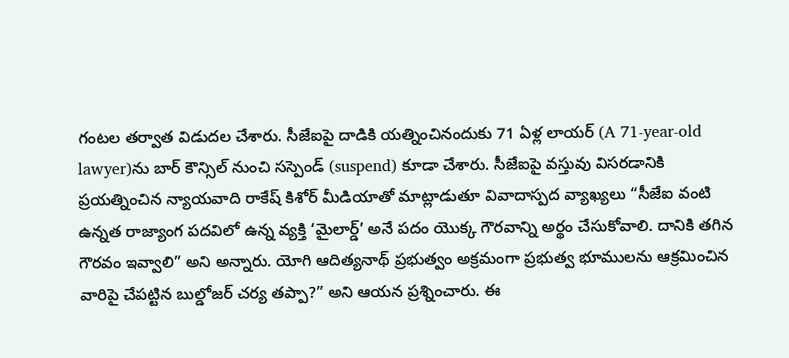గంటల తర్వాత విడుదల చేశారు. సీజేఐపై దాడికి యత్నించినందుకు 71 ఏళ్ల లాయర్ (A 71-year-old lawyer)ను బార్ కౌన్సిల్ నుంచి సస్పెండ్ (suspend) కూడా చేశారు. సీజేఐపై వస్తువు విసరడానికి ప్రయత్నించిన న్యాయవాది రాకేష్ కిశోర్ మీడియాతో మాట్లాడుతూ వివాదాస్పద వ్యాఖ్యలు “సీజేఐ వంటి ఉన్నత రాజ్యాంగ పదవిలో ఉన్న వ్యక్తి ‘మైలార్డ్’ అనే పదం యొక్క గౌరవాన్ని అర్థం చేసుకోవాలి. దానికి తగిన గౌరవం ఇవ్వాలి” అని అన్నారు. యోగి ఆదిత్యనాథ్ ప్రభుత్వం అక్రమంగా ప్రభుత్వ భూములను ఆక్రమించిన వారిపై చేపట్టిన బుల్డోజర్ చర్య తప్పా?” అని ఆయన ప్రశ్నించారు. ఈ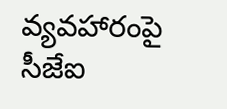వ్యవహారంపై సీజేఐ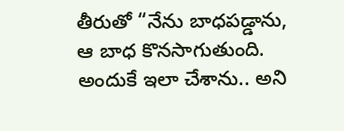తీరుతో “నేను బాధపడ్డాను, ఆ బాధ కొనసాగుతుంది. అందుకే ఇలా చేశాను.. అని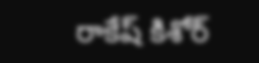రాకేష్ కిశోర్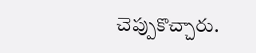చెప్పుకొచ్చారు.